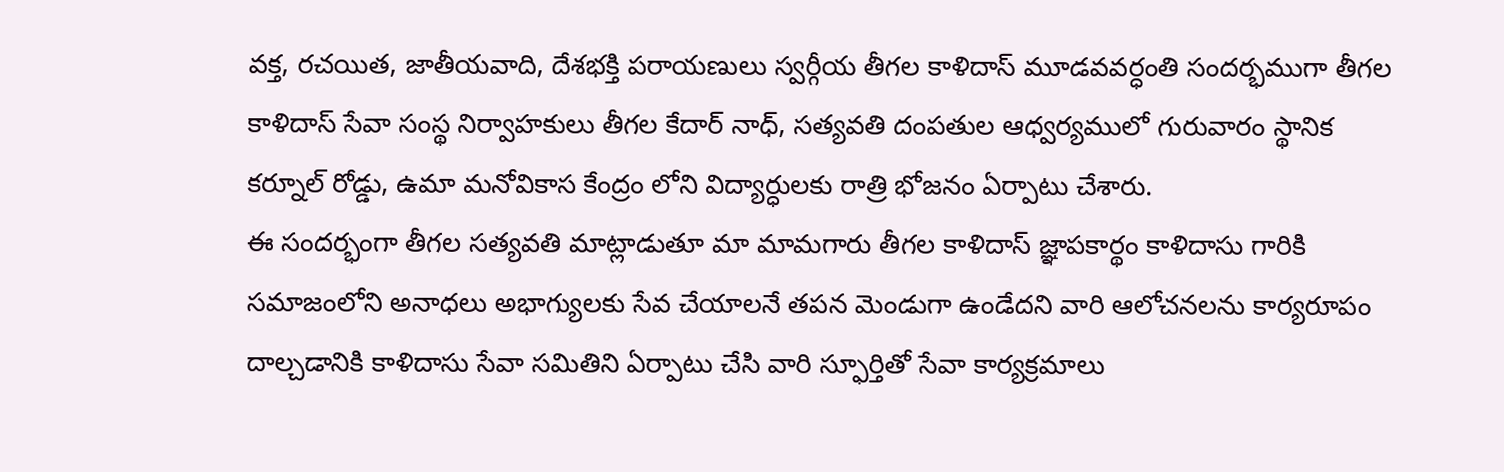వక్త, రచయిత, జాతీయవాది, దేశభక్తి పరాయణులు స్వర్గీయ తీగల కాళిదాస్ మూడవవర్ధంతి సందర్భముగా తీగల కాళిదాస్ సేవా సంస్థ నిర్వాహకులు తీగల కేదార్ నాధ్, సత్యవతి దంపతుల ఆధ్వర్యములో గురువారం స్థానిక కర్నూల్ రోడ్డు, ఉమా మనోవికాస కేంద్రం లోని విద్యార్ధులకు రాత్రి భోజనం ఏర్పాటు చేశారు.
ఈ సందర్భంగా తీగల సత్యవతి మాట్లాడుతూ మా మామగారు తీగల కాళిదాస్ జ్ఞాపకార్థం కాళిదాసు గారికి సమాజంలోని అనాధలు అభాగ్యులకు సేవ చేయాలనే తపన మెండుగా ఉండేదని వారి ఆలోచనలను కార్యరూపం దాల్చడానికి కాళిదాసు సేవా సమితిని ఏర్పాటు చేసి వారి స్ఫూర్తితో సేవా కార్యక్రమాలు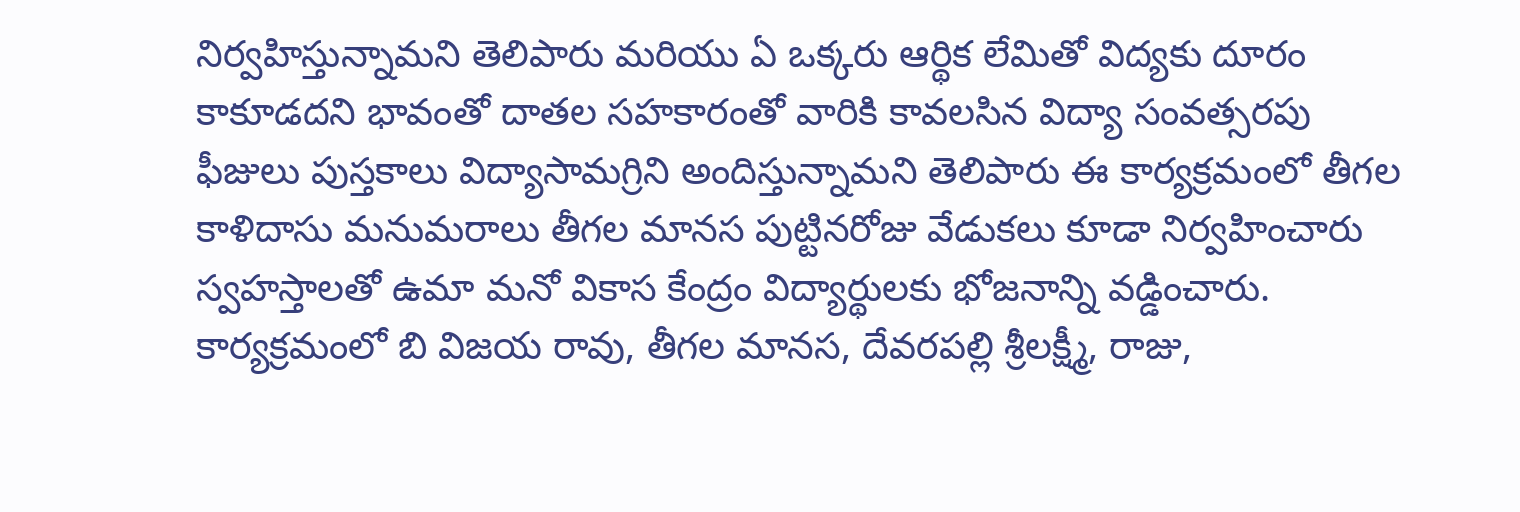నిర్వహిస్తున్నామని తెలిపారు మరియు ఏ ఒక్కరు ఆర్థిక లేమితో విద్యకు దూరం కాకూడదని భావంతో దాతల సహకారంతో వారికి కావలసిన విద్యా సంవత్సరపు ఫీజులు పుస్తకాలు విద్యాసామగ్రిని అందిస్తున్నామని తెలిపారు ఈ కార్యక్రమంలో తీగల కాళిదాసు మనుమరాలు తీగల మానస పుట్టినరోజు వేడుకలు కూడా నిర్వహించారు స్వహస్తాలతో ఉమా మనో వికాస కేంద్రం విద్యార్థులకు భోజనాన్ని వడ్డించారు. కార్యక్రమంలో బి విజయ రావు, తీగల మానస, దేవరపల్లి శ్రీలక్ష్మీ, రాజు,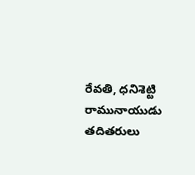రేవతి, ధనిశెట్టి రామునాయుడు తదితరులు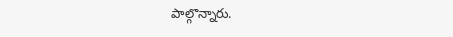పాల్గొన్నారు.